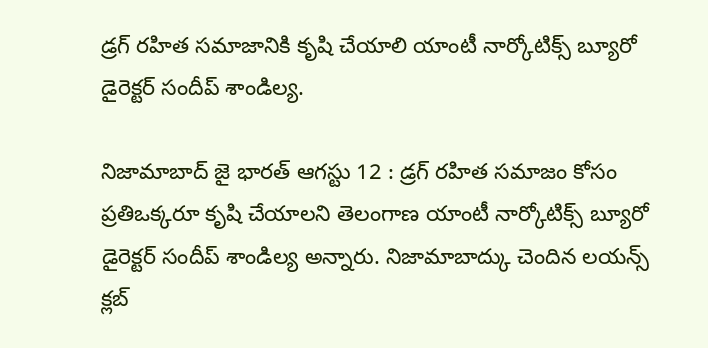డ్రగ్ రహిత సమాజానికి కృషి చేయాలి యాంటీ నార్కోటిక్స్ బ్యూరో డైరెక్టర్ సందీప్ శాండిల్య.

నిజామాబాద్ జై భారత్ ఆగస్టు 12 : డ్రగ్ రహిత సమాజం కోసం ప్రతిఒక్కరూ కృషి చేయాలని తెలంగాణ యాంటీ నార్కోటిక్స్ బ్యూరో డైరెక్టర్ సందీప్ శాండిల్య అన్నారు. నిజామాబాద్కు చెందిన లయన్స్ క్లబ్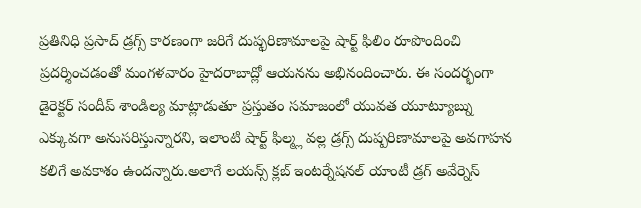ప్రతినిధి ప్రసాద్ డ్రగ్స్ కారణంగా జరిగే దుష్ఫరిణామాలపై షార్ట్ ఫిలిం రూపొందించి ప్రదర్శించడంతో మంగళవారం హైదరాబాద్లో ఆయనను అభినందించారు. ఈ సందర్భంగా డైరెక్టర్ సందీప్ శాండిల్య మాట్లాడుతూ ప్రస్తుతం సమాజంలో యువత యూట్యూబ్ను ఎక్కువగా అనుసరిస్తున్నారని, ఇలాంటి షార్ట్ ఫిల్మ్ల వల్ల డ్రగ్స్ దుష్పరిణామాలపై అవగాహన కలిగే అవకాశం ఉందన్నారు.అలాగే లయన్స్ క్లబ్ ఇంటర్నేషనల్ యాంటీ డ్రగ్ అవేర్నెస్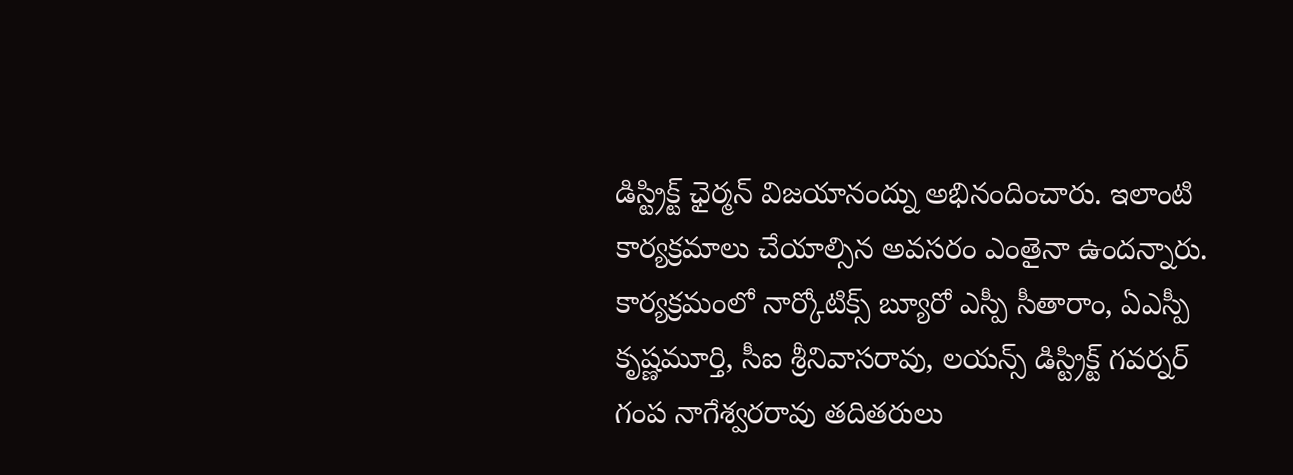డిస్ట్రిక్ట్ ఛైర్మన్ విజయానంద్ను అభినందించారు. ఇలాంటి కార్యక్రమాలు చేయాల్సిన అవసరం ఎంతైనా ఉందన్నారు. కార్యక్రమంలో నార్కోటిక్స్ బ్యూరో ఎస్పీ సీతారాం, ఏఎస్పీ కృష్ణమూర్తి, సీఐ శ్రీనివాసరావు, లయన్స్ డిస్ట్రిక్ట్ గవర్నర్ గంప నాగేశ్వరరావు తదితరులు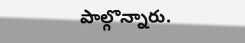పాల్గొన్నారు.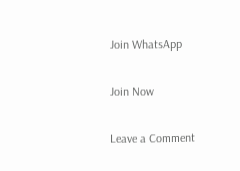Join WhatsApp

Join Now

Leave a Comment